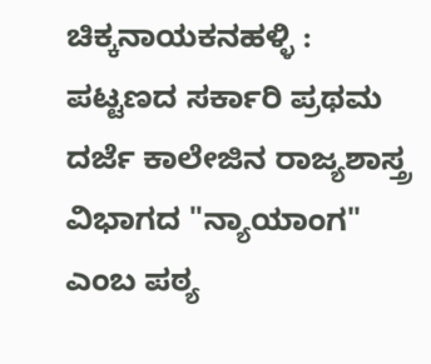ಚಿಕ್ಕನಾಯಕನಹಳ್ಳಿ : ಪಟ್ಟಣದ ಸರ್ಕಾರಿ ಪ್ರಥಮ ದರ್ಜೆ ಕಾಲೇಜಿನ ರಾಜ್ಯಶಾಸ್ತ್ರ ವಿಭಾಗದ "ನ್ಯಾಯಾಂಗ" ಎಂಬ ಪಠ್ಯ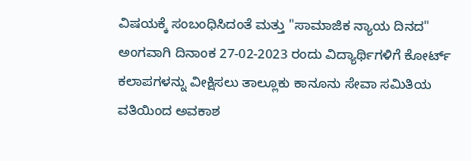ವಿಷಯಕ್ಕೆ ಸಂಬಂಧಿಸಿದಂತೆ ಮತ್ತು "ಸಾಮಾಜಿಕ ನ್ಯಾಯ ದಿನದ" ಅಂಗವಾಗಿ ದಿನಾಂಕ 27-02-2023 ರಂದು ವಿದ್ಯಾರ್ಥಿಗಳಿಗೆ ಕೋರ್ಟ್ ಕಲಾಪಗಳನ್ನು ವೀಕ್ಷಿಸಲು ತಾಲ್ಲೂಕು ಕಾನೂನು ಸೇವಾ ಸಮಿತಿಯ ವತಿಯಿಂದ ಅವಕಾಶ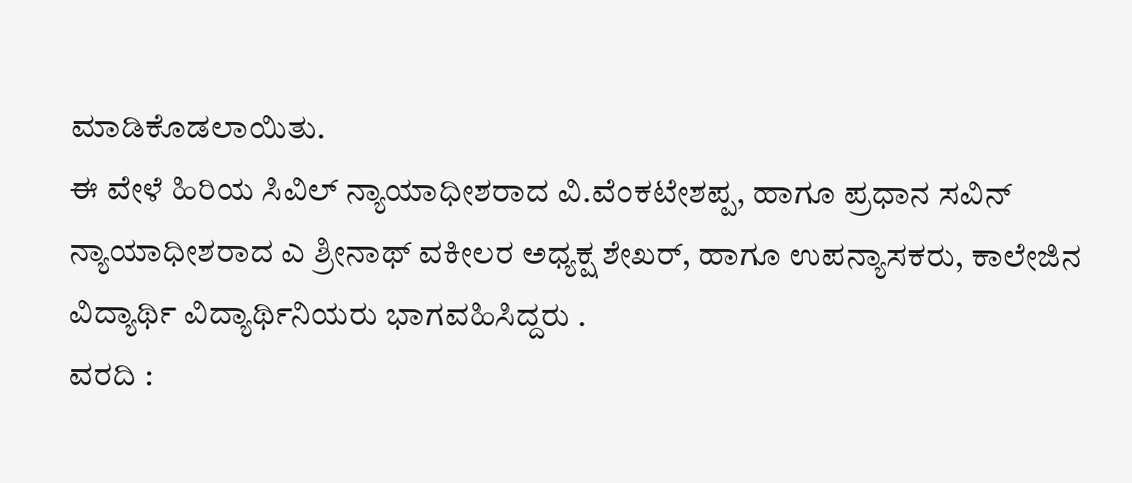ಮಾಡಿಕೊಡಲಾಯಿತು.
ಈ ವೇಳೆ ಹಿರಿಯ ಸಿವಿಲ್ ನ್ಯಾಯಾಧೀಶರಾದ ವಿ.ವೆಂಕಟೇಶಪ್ಪ, ಹಾಗೂ ಪ್ರಧಾನ ಸವಿನ್ ನ್ಯಾಯಾಧೀಶರಾದ ಎ ಶ್ರೀನಾಥ್ ವಕೀಲರ ಅಧ್ಯಕ್ಷ ಶೇಖರ್, ಹಾಗೂ ಉಪನ್ಯಾಸಕರು, ಕಾಲೇಜಿನ ವಿದ್ಯಾರ್ಥಿ ವಿದ್ಯಾರ್ಥಿನಿಯರು ಭಾಗವಹಿಸಿದ್ದರು .
ವರದಿ :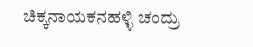ಚಿಕ್ಕನಾಯಕನಹಳ್ಳಿ ಚಂದ್ರು